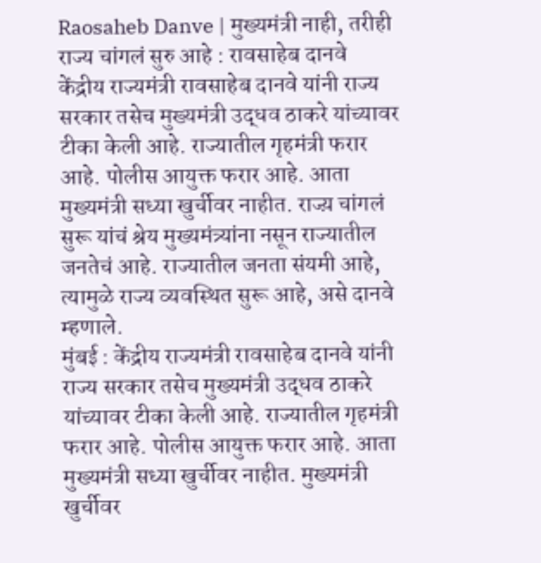Raosaheb Danve | मुख्यमंत्री नाही, तरीही राज्य चांगलं सुरु आहे : रावसाहेब दानवे
केंद्रीय राज्यमंत्री रावसाहेब दानवे यांनी राज्य सरकार तसेच मुख्यमंत्री उद्धव ठाकरे यांच्यावर टीका केली आहे. राज्यातील गृहमंत्री फरार आहे. पोलीस आयुक्त फरार आहे. आता मुख्यमंत्री सध्या खुर्चीवर नाहीत. राज्य़ चांगलं सुरू यांचं श्रेय मुख्यमंत्र्यांना नसून राज्यातील जनतेचं आहे. राज्यातील जनता संयमी आहे, त्यामुळे राज्य व्यवस्थित सुरू आहे, असे दानवे म्हणाले.
मुंबई : केंद्रीय राज्यमंत्री रावसाहेब दानवे यांनी राज्य सरकार तसेच मुख्यमंत्री उद्धव ठाकरे यांच्यावर टीका केली आहे. राज्यातील गृहमंत्री फरार आहे. पोलीस आयुक्त फरार आहे. आता मुख्यमंत्री सध्या खुर्चीवर नाहीत. मुख्यमंत्री खुर्चीवर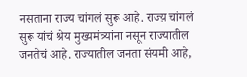नसताना राज्य चांगलं सुरू आहे. राज्य़ चांगलं सुरू यांचं श्रेय मुख्यमंत्र्यांना नसून राज्यातील जनतेचं आहे. राज्यातील जनता संयमी आहे,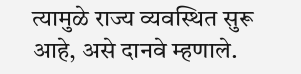त्यामुळे राज्य व्यवस्थित सुरू आहे, असे दानवे म्हणाले.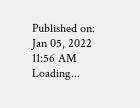Published on: Jan 05, 2022 11:56 AM
Loading...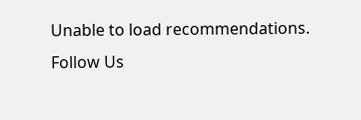Unable to load recommendations.
Follow Us